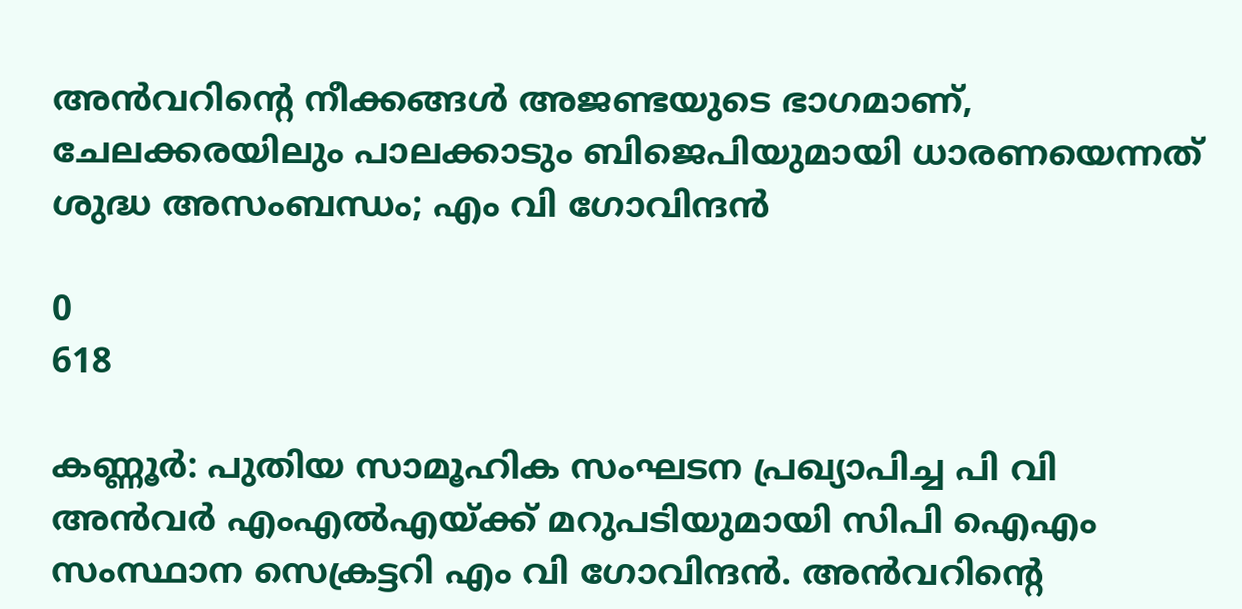അന്‍വറിന്റെ നീക്കങ്ങള്‍ അജണ്ടയുടെ ഭാഗമാണ്, ചേലക്കരയിലും പാലക്കാടും ബിജെപിയുമായി ധാരണയെന്നത് ശുദ്ധ അസംബന്ധം; എം വി ഗോവിന്ദന്‍

0
618

കണ്ണൂര്‍: പുതിയ സാമൂഹിക സംഘടന പ്രഖ്യാപിച്ച പി വി അന്‍വര്‍ എംഎല്‍എയ്ക്ക് മറുപടിയുമായി സിപി ഐഎം സംസ്ഥാന സെക്രട്ടറി എം വി ഗോവിന്ദന്‍. അന്‍വറിന്റെ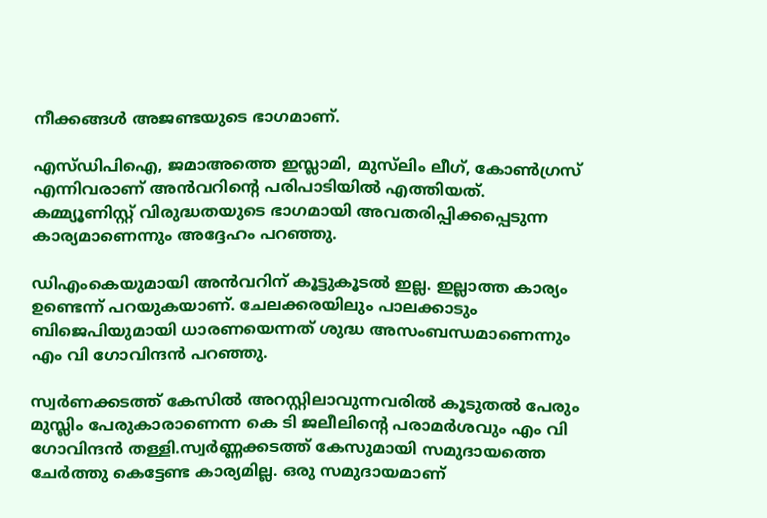നീക്കങ്ങള്‍ അജണ്ടയുടെ ഭാഗമാണ്.

എസ്ഡിപിഐ, ജമാഅത്തെ ഇസ്ലാമി, മുസ്‌ലിം ലീഗ്, കോണ്‍ഗ്രസ് എന്നിവരാണ് അന്‍വറിന്റെ പരിപാടിയില്‍ എത്തിയത്. കമ്മ്യൂണിസ്റ്റ് വിരുദ്ധതയുടെ ഭാഗമായി അവതരിപ്പിക്കപ്പെടുന്ന കാര്യമാണെന്നും അദ്ദേഹം പറഞ്ഞു.

ഡിഎംകെയുമായി അന്‍വറിന് കൂട്ടുകൂടല്‍ ഇല്ല. ഇല്ലാത്ത കാര്യം ഉണ്ടെന്ന് പറയുകയാണ്. ചേലക്കരയിലും പാലക്കാടും ബിജെപിയുമായി ധാരണയെന്നത് ശുദ്ധ അസംബന്ധമാണെന്നും എം വി ഗോവിന്ദന്‍ പറഞ്ഞു.

സ്വര്‍ണക്കടത്ത് കേസില്‍ അറസ്റ്റിലാവുന്നവരില്‍ കൂടുതല്‍ പേരും മുസ്ലിം പേരുകാരാണെന്ന കെ ടി ജലീലിന്റെ പരാമര്‍ശവും എം വി ഗോവിന്ദന്‍ തള്ളി.സ്വര്‍ണ്ണക്കടത്ത് കേസുമായി സമുദായത്തെ ചേര്‍ത്തു കെട്ടേണ്ട കാര്യമില്ല. ഒരു സമുദായമാണ്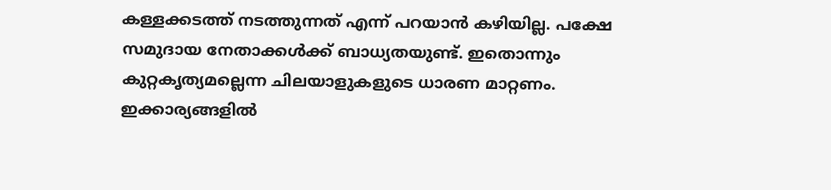കള്ളക്കടത്ത് നടത്തുന്നത് എന്ന് പറയാന്‍ കഴിയില്ല. പക്ഷേ സമുദായ നേതാക്കള്‍ക്ക് ബാധ്യതയുണ്ട്. ഇതൊന്നും കുറ്റകൃത്യമല്ലെന്ന ചിലയാളുകളുടെ ധാരണ മാറ്റണം. ഇക്കാര്യങ്ങളില്‍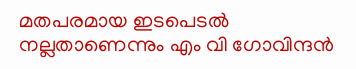മതപരമായ ഇടപെടല്‍ നല്ലതാണെന്നും എം വി ഗോവിന്ദന്‍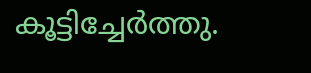കൂട്ടിച്ചേര്‍ത്തു.